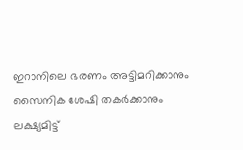ഇറാനിലെ ഭരണം അട്ടിമറിക്കാനും സൈനിക ശേഷി തകർക്കാനും ലക്ഷ്യമിട്ട്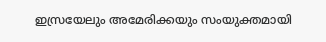ഇസ്രയേലും അമേരിക്കയും സംയുക്തമായി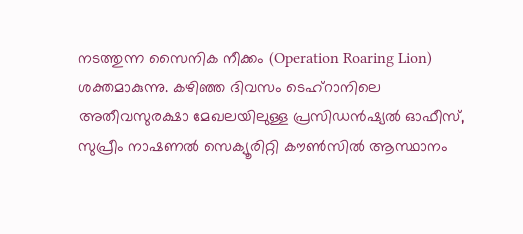നടത്തുന്ന സൈനിക നീക്കം (Operation Roaring Lion) ശക്തമാകുന്നു. കഴിഞ്ഞ ദിവസം ടെഹ്റാനിലെ അതീവസുരക്ഷാ മേഖലയിലുള്ള പ്രസിഡൻഷ്യൽ ഓഫീസ്, സുപ്രീം നാഷണൽ സെക്യൂരിറ്റി കൗൺസിൽ ആസ്ഥാനം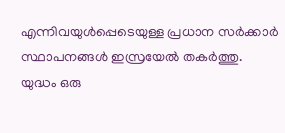എന്നിവയുൾപ്പെടെയുള്ള പ്രധാന സർക്കാർ സ്ഥാപനങ്ങൾ ഇസ്രയേൽ തകർത്തു.
യുദ്ധം ഒരു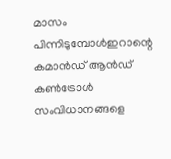മാസം പിന്നിടുമ്പോൾഇറാന്റെ കമാൻഡ് ആൻഡ് കൺട്രോൾ സംവിധാനങ്ങളെ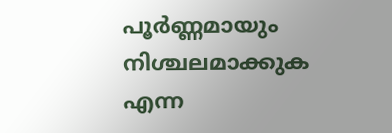പൂർണ്ണമായും നിശ്ചലമാക്കുക എന്ന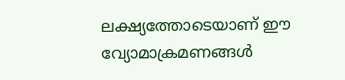ലക്ഷ്യത്തോടെയാണ് ഈ വ്യോമാക്രമണങ്ങൾ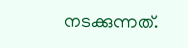നടക്കുന്നത്.